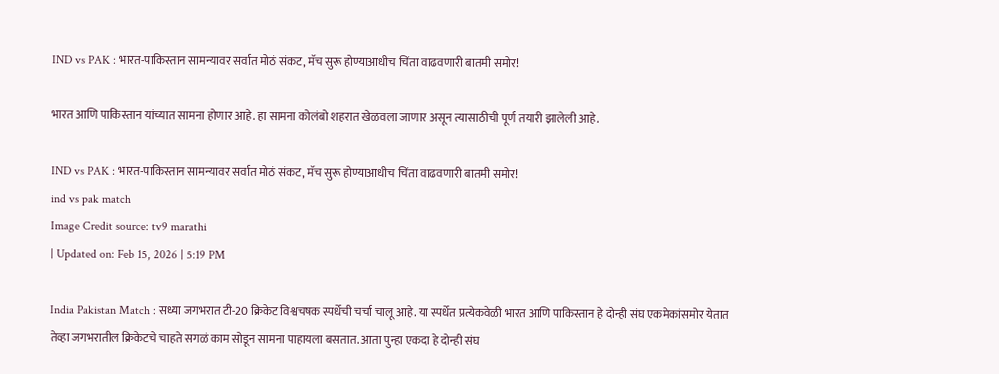IND vs PAK : भारत-पाकिस्तान सामन्यावर सर्वात मोठं संकट, मॅच सुरू होण्याआधीच चिंता वाढवणारी बातमी समोर!

भारत आणि पाकिस्तान यांच्यात सामना होणार आहे. हा सामना कोलंबो शहरात खेळवला जाणार असून त्यासाठीची पूर्ण तयारी झालेली आहे.

IND vs PAK : भारत-पाकिस्तान सामन्यावर सर्वात मोठं संकट, मॅच सुरू होण्याआधीच चिंता वाढवणारी बातमी समोर!
ind vs pak match
Image Credit source: tv9 marathi
| Updated on: Feb 15, 2026 | 5:19 PM

India Pakistan Match : सध्या जगभरात टी-20 क्रिकेट विश्वचषक स्पर्धेची चर्चा चालू आहे. या स्पर्धेत प्रत्येकवेळी भारत आणि पाकिस्तान हे दोन्ही संघ एकमेकांसमोर येतात तेव्हा जगभरातील क्रिकेटचे चाहते सगळं काम सोडून सामना पाहायला बसतात. आता पुन्हा एकदा हे दोन्ही संघ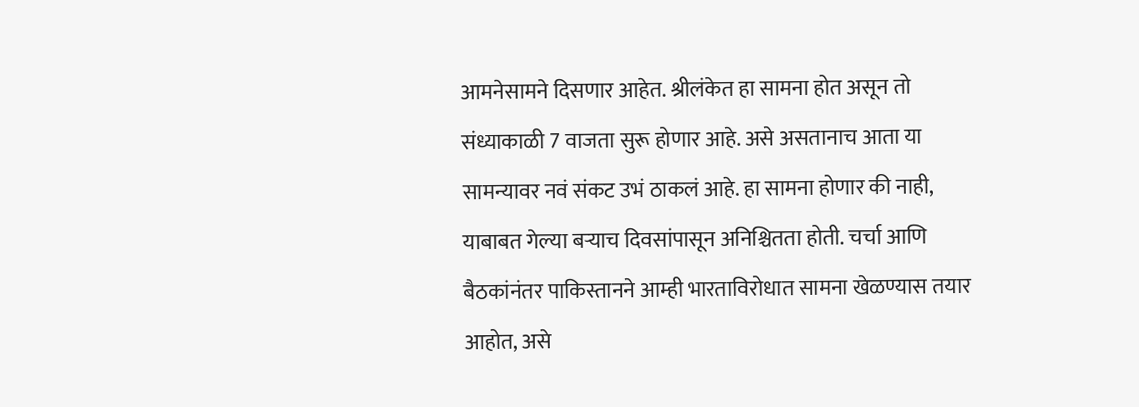आमनेसामने दिसणार आहेत. श्रीलंकेत हा सामना होत असून तो संध्याकाळी 7 वाजता सुरू होणार आहे. असे असतानाच आता या सामन्यावर नवं संकट उभं ठाकलं आहे. हा सामना होणार की नाही, याबाबत गेल्या बऱ्याच दिवसांपासून अनिश्चितता होती. चर्चा आणि बैठकांनंतर पाकिस्तानने आम्ही भारताविरोधात सामना खेळण्यास तयार आहोत, असे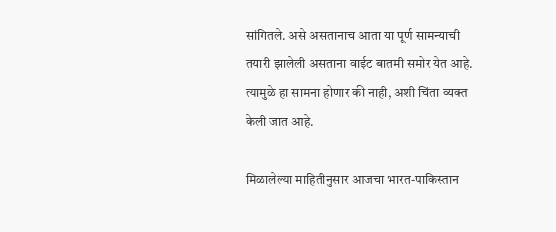सांगितले. असे असतानाच आता या पूर्ण सामन्याची तयारी झालेली असताना वाईट बातमी समोर येत आहे. त्यामुळे हा सामना होणार की नाही, अशी चिंता व्यक्त केली जात आहे.

मिळालेल्या माहितीनुसार आजचा भारत-पाकिस्तान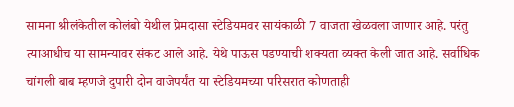सामना श्रीलंकेतील कोलंबो येथील प्रेमदासा स्टेडियमवर सायंकाळी 7 वाजता खेळवला जाणार आहे. परंतु त्याआधीच या सामन्यावर संकट आले आहे. येथे पाऊस पडण्याची शक्यता व्यक्त केली जात आहे. सर्वाधिक चांगली बाब म्हणजे दुपारी दोन वाजेपर्यंत या स्टेडियमच्या परिसरात कोणताही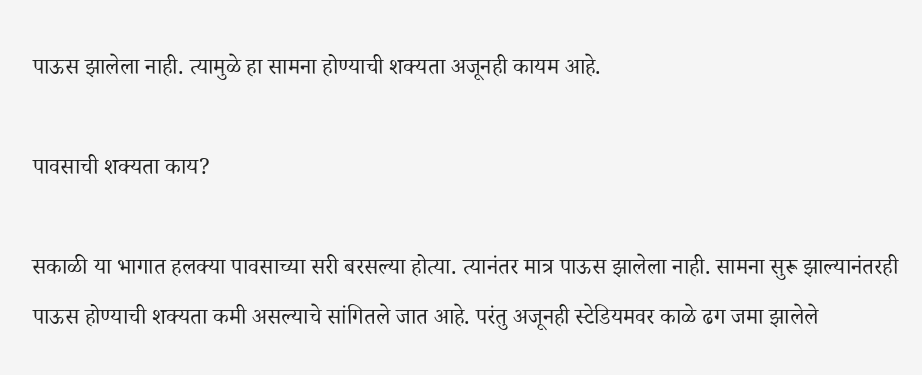पाऊस झालेला नाही. त्यामुळे हा सामना होण्याची शक्यता अजूनही कायम आहे.

पावसाची शक्यता काय?

सकाळी या भागात हलक्या पावसाच्या सरी बरसल्या होत्या. त्यानंतर मात्र पाऊस झालेला नाही. सामना सुरू झाल्यानंतरही पाऊस होण्याची शक्यता कमी असल्याचे सांगितले जात आहे. परंतु अजूनही स्टेडियमवर काळे ढग जमा झालेले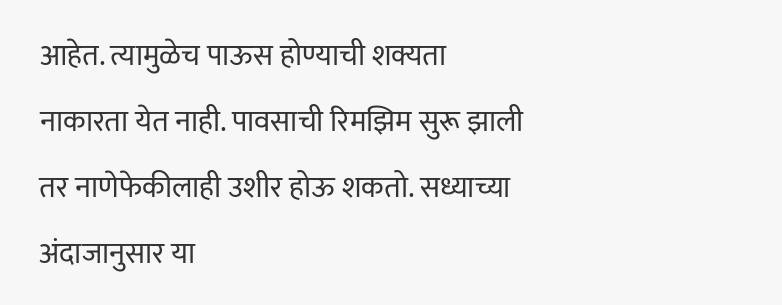आहेत. त्यामुळेच पाऊस होण्याची शक्यता नाकारता येत नाही. पावसाची रिमझिम सुरू झाली तर नाणेफेकीलाही उशीर होऊ शकतो. सध्याच्या अंदाजानुसार या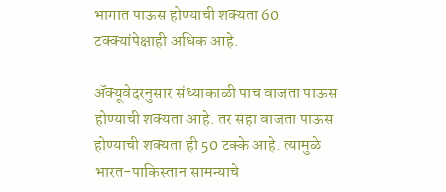भागात पाऊस होण्याची शक्यता 60 टक्क्यांपेक्षाही अधिक आहे.

ॲक्यूवेदरनुसार संध्याकाळी पाच वाजता पाऊस होण्याची शक्यता आहे. तर सहा वाजता पाऊस होण्याची शक्यता ही 50 टक्के आहे. त्यामुळे भारत-पाकिस्तान सामन्याचे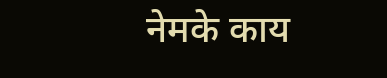नेमके काय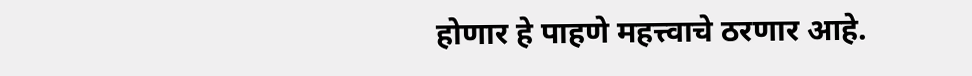होणार हे पाहणे महत्त्वाचे ठरणार आहे.